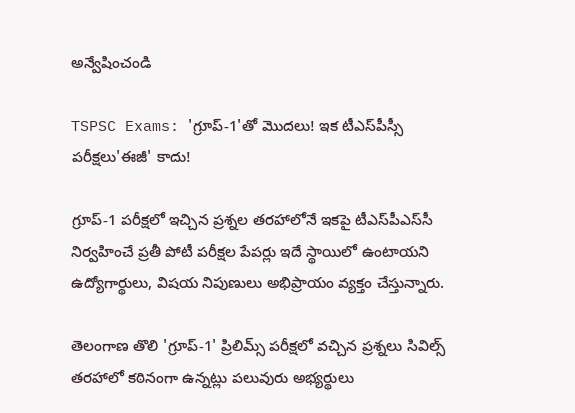అన్వేషించండి

TSPSC Exams: 'గ్రూప్-1'తో మొదలు! ఇక టీఎస్‌పీస్సీ పరీక్షలు'ఈజీ' కాదు!

గ్రూప్-1 పరీక్షలో ఇచ్చిన ప్రశ్నల తరహాలోనే ఇకపై టీఎస్‌పీఎస్‌సీ నిర్వహించే ప్రతీ పోటీ పరీక్షల పేపర్లు ఇదే స్థాయిలో ఉంటాయని ఉద్యోగార్థులు, విషయ నిపుణులు అభిప్రాయం వ్యక్తం చేస్తున్నారు.

తెలంగాణ తొలి 'గ్రూప్‌-1' ప్రిలిమ్స్‌ పరీక్షలో వచ్చిన ప్రశ్నలు సివిల్స్‌ తరహాలో కఠినంగా ఉన్నట్లు పలువురు అభ్యర్థులు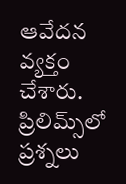ఆవేదన వ్యక్తం చేశారు. ప్రిలిమ్స్‌లో ప్రశ్నలు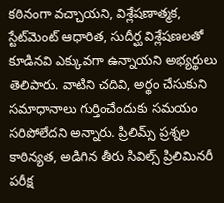కఠినంగా వచ్చాయని, విశ్లేషణాత్మక, స్టేట్‌మెంట్‌ ఆధారిత, సుదీర్ఘ విశ్లేషణలతో కూడినవి ఎక్కువగా ఉన్నాయని అభ్యర్థులు తెలిపారు. వాటిని చదివి, అర్థం చేసుకుని సమాధానాలు గుర్తించేందుకు సమయం సరిపోలేదని అన్నారు. ప్రిలిమ్స్‌ ప్రశ్నల కాఠిన్యత, అడిగిన తీరు సివిల్స్‌ ప్రిలిమినరీ పరీక్ష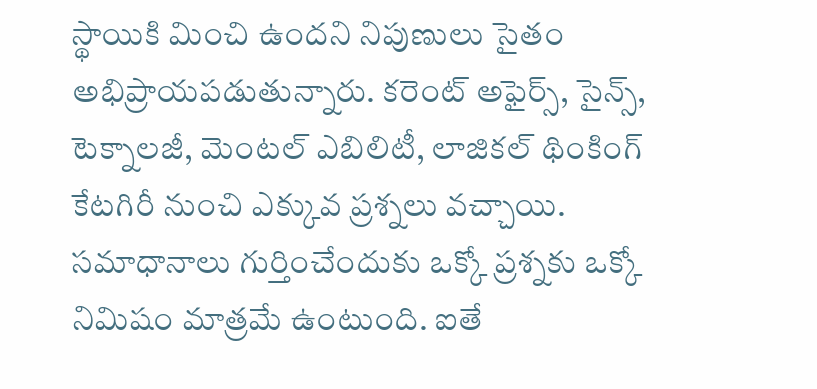స్థాయికి మించి ఉందని నిపుణులు సైతం అభిప్రాయపడుతున్నారు. కరెంట్‌ అఫైర్స్‌, సైన్స్‌, టెక్నాలజీ, మెంటల్‌ ఎబిలిటీ, లాజికల్‌ థింకింగ్‌ కేటగిరీ నుంచి ఎక్కువ ప్రశ్నలు వచ్చాయి. సమాధానాలు గుర్తించేందుకు ఒక్కో ప్రశ్నకు ఒక్కో నిమిషం మాత్రమే ఉంటుంది. ఐతే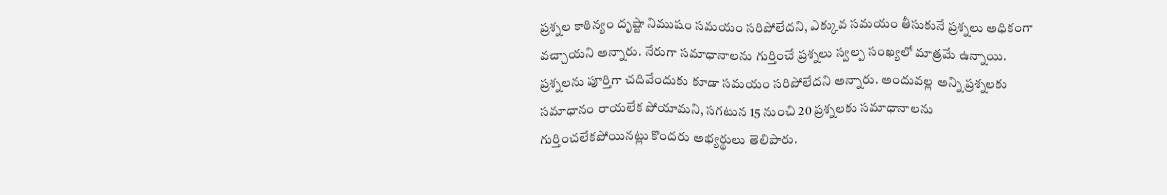ప్రశ్నల కాఠిన్యం దృష్టా నిముషం సమయం సరిపోలేదని, ఎక్కువ సమయం తీసుకునే ప్రశ్నలు అధికంగా వచ్చాయని అన్నారు. నేరుగా సమాధానాలను గుర్తించే ప్రశ్నలు స్వల్ప సంఖ్యలో మాత్రమే ఉన్నాయి. ప్రశ్నలను పూర్తిగా చదివేందుకు కూడా సమయం సరిపోలేదని అన్నారు. అందువల్ల అన్ని ప్రశ్నలకు సమాధానం రాయలేక పోయామని, సగటున 15 నుంచి 20 ప్రశ్నలకు సమాధానాలను గుర్తించలేకపోయినట్లు కొందరు అభ్యర్థులు తెలిపారు.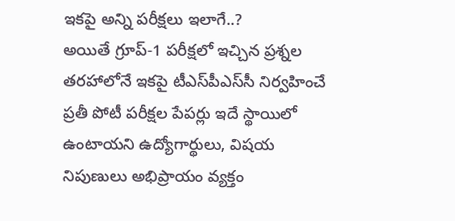ఇకపై అన్ని పరీక్షలు ఇలాగే..?
అయితే గ్రూప్-1 పరీక్షలో ఇచ్చిన ప్రశ్నల తరహాలోనే ఇకపై టీఎస్‌పీఎస్‌సీ నిర్వహించే ప్రతీ పోటీ పరీక్షల పేపర్లు ఇదే స్థాయిలో ఉంటాయని ఉద్యోగార్థులు, విషయ నిపుణులు అభిప్రాయం వ్యక్తం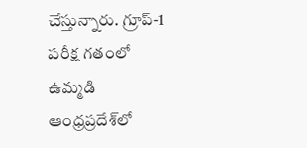చేస్తున్నారు. గ్రూప్‌-1 పరీక్ష గతంలో ఉమ్మడి ఆంధ్రప్రదేశ్‌లో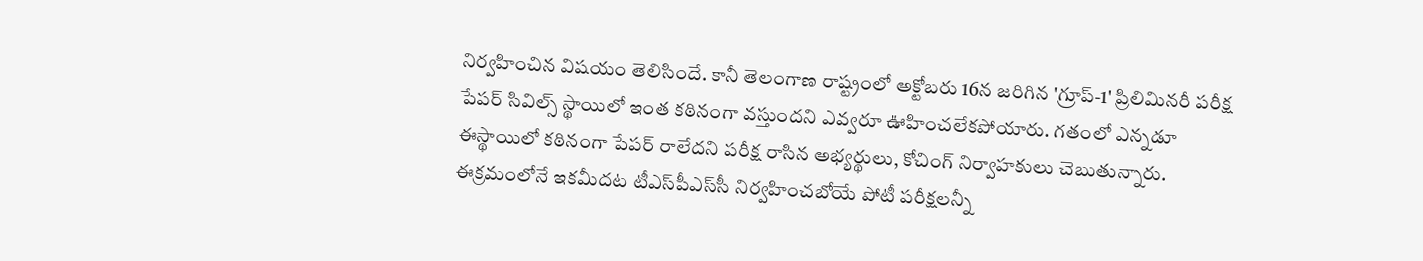నిర్వహించిన విషయం తెలిసిందే. కానీ తెలంగాణ రాష్ట్రంలో అక్టోబరు 16న జరిగిన 'గ్రూప్‌-1' ప్రిలిమినరీ పరీక్ష పేపర్‌ సివిల్స్‌ స్థాయిలో ఇంత కఠినంగా వస్తుందని ఎవ్వరూ ఊహించలేకపోయారు. గతంలో ఎన్నడూ ఈస్థాయిలో కఠినంగా పేపర్‌ రాలేదని పరీక్ష రాసిన అభ్యర్థులు, కోచింగ్‌ నిర్వాహకులు చెబుతున్నారు. ఈక్రమంలోనే ఇకమీదట టీఎస్‌పీఎస్‌సీ నిర్వహించబోయే పోటీ పరీక్షలన్నీ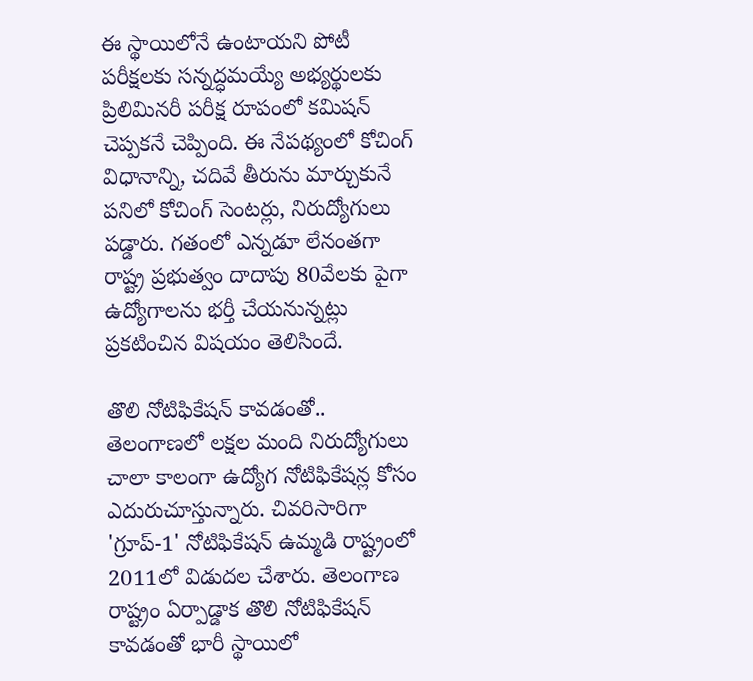ఈ స్థాయిలోనే ఉంటాయని పోటీ పరీక్షలకు సన్నద్ధమయ్యే అభ్యర్థులకు ప్రిలిమినరీ పరీక్ష రూపంలో కమిషన్‌ చెప్పకనే చెప్పింది. ఈ నేపథ్యంలో కోచింగ్‌ విధానాన్ని, చదివే తీరును మార్చుకునే పనిలో కోచింగ్‌ సెంటర్లు, నిరుద్యోగులు పడ్డారు. గతంలో ఎన్నడూ లేనంతగా రాష్ట్ర ప్రభుత్వం దాదాపు 80వేలకు పైగా ఉద్యోగాలను భర్తీ చేయనున్నట్లు ప్రకటించిన విషయం తెలిసిందే.

తొలి నోటిఫికేషన్ కావడంతో..
తెలంగాణలో లక్షల మంది నిరుద్యోగులు చాలా కాలంగా ఉద్యోగ నోటిఫికేషన్ల కోసం ఎదురుచూస్తున్నారు. చివరిసారిగా 'గ్రూప్‌-1' నోటిఫికేషన్‌ ఉమ్మడి రాష్ట్రంలో 2011లో విడుదల చేశారు. తెలంగాణ రాష్ట్రం ఏర్పాడ్డాక తొలి నోటిఫికేషన్‌ కావడంతో భారీ స్థాయిలో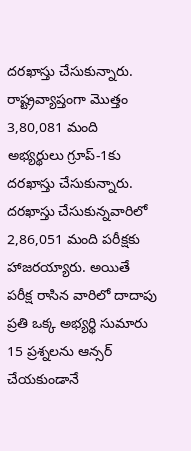దరఖాస్తు చేసుకున్నారు. రాష్ట్రవ్యాప్తంగా మొత్తం 3,80,081 మంది అభ్యర్థులు గ్రూప్‌-1కు దరఖాస్తు చేసుకున్నారు. దరఖాస్తు చేసుకున్నవారిలో 2,86,051 మంది పరీక్షకు హాజరయ్యారు. అయితే పరీక్ష రాసిన వారిలో దాదాపు ప్రతి ఒక్క అభ్యర్థి సుమారు 15 ప్రశ్నలను ఆన్సర్‌ చేయకుండానే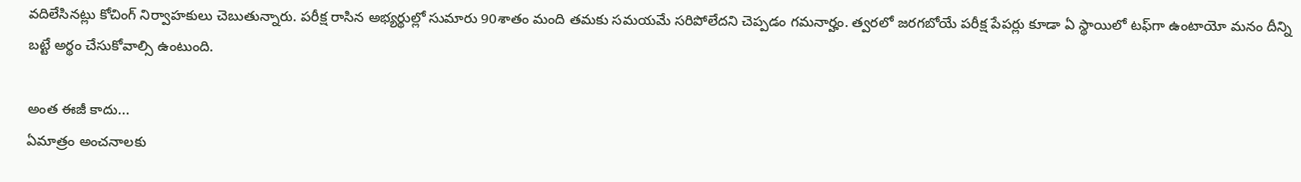వదిలేసినట్లు కోచింగ్‌ నిర్వాహకులు చెబుతున్నారు. పరీక్ష రాసిన అభ్యర్థుల్లో సుమారు 90శాతం మంది తమకు సమయమే సరిపోలేదని చెప్పడం గమనార్హం. త్వరలో జరగబోయే పరీక్ష పేపర్లు కూడా ఏ స్థాయిలో టఫ్‌గా ఉంటాయో మనం దీన్ని బట్టే అర్థం చేసుకోవాల్సి ఉంటుంది.

అంత ఈజీ కాదు...
ఏమాత్రం అంచనాలకు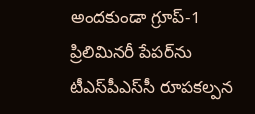అందకుండా గ్రూప్‌-1 ప్రిలిమినరీ పేపర్‌ను టీఎస్‌పీఎస్‌సీ రూపకల్పన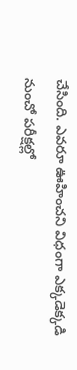చేసింది. ఎవరూ ఊహించని విధంగా ఎక్కడెక్కడి నుంచో పరీక్షల్లో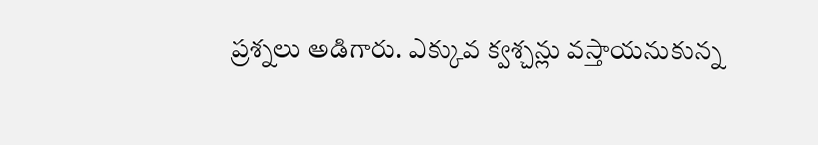ప్రశ్నలు అడిగారు. ఎక్కువ క్వశ్చన్లు వస్తాయనుకున్న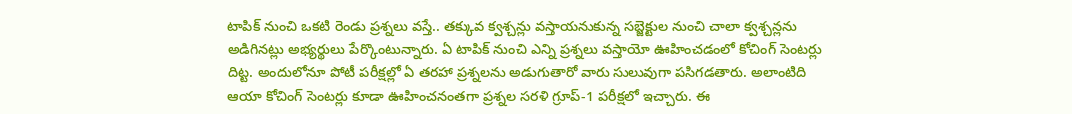టాపిక్‌ నుంచి ఒకటి రెండు ప్రశ్నలు వస్తే.. తక్కువ క్వశ్చన్లు వస్తాయనుకున్న సబ్జెక్టుల నుంచి చాలా క్వశ్చన్లను అడిగినట్లు అభ్యర్థులు పేర్కొంటున్నారు. ఏ టాపిక్‌ నుంచి ఎన్ని ప్రశ్నలు వస్తాయో ఊహించడంలో కోచింగ్‌ సెంటర్లు దిట్ట. అందులోనూ పోటీ పరీక్షల్లో ఏ తరహా ప్రశ్నలను అడుగుతారో వారు సులువుగా పసిగడతారు. అలాంటిది ఆయా కోచింగ్‌ సెంటర్లు కూడా ఊహించనంతగా ప్రశ్నల సరళి గ్రూప్‌-1 పరీక్షలో ఇచ్చారు. ఈ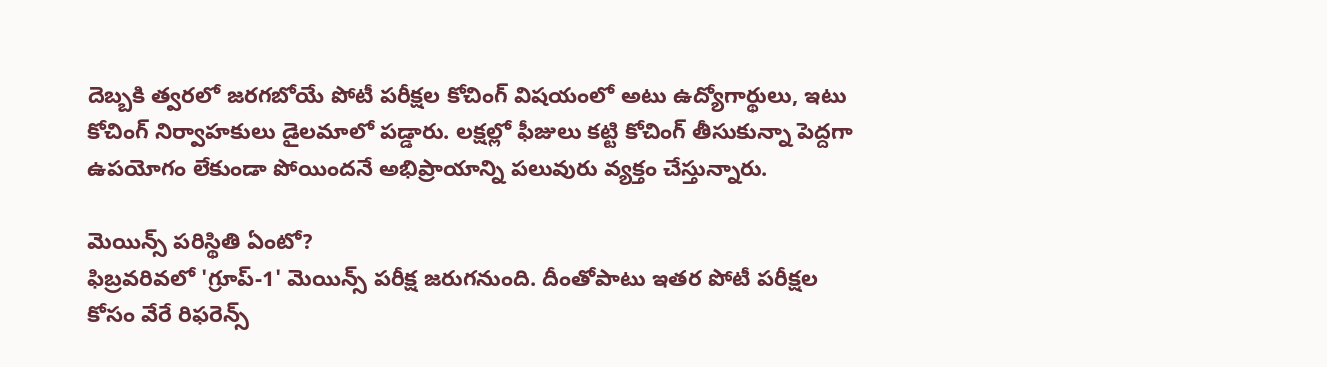దెబ్బకి త్వరలో జరగబోయే పోటీ పరీక్షల కోచింగ్‌ విషయంలో అటు ఉద్యోగార్థులు, ఇటు కోచింగ్‌ నిర్వాహకులు డైలమాలో పడ్డారు. లక్షల్లో ఫీజులు కట్టి కోచింగ్‌ తీసుకున్నా పెద్దగా ఉపయోగం లేకుండా పోయిందనే అభిప్రాయాన్ని పలువురు వ్యక్తం చేస్తున్నారు.

మెయిన్స్ పరిస్థితి ఏంటో?
ఫిబ్రవరివలో 'గ్రూప్‌-1' మెయిన్స్‌ పరీక్ష జరుగనుంది. దీంతోపాటు ఇతర పోటీ పరీక్షల కోసం వేరే రిఫరెన్స్‌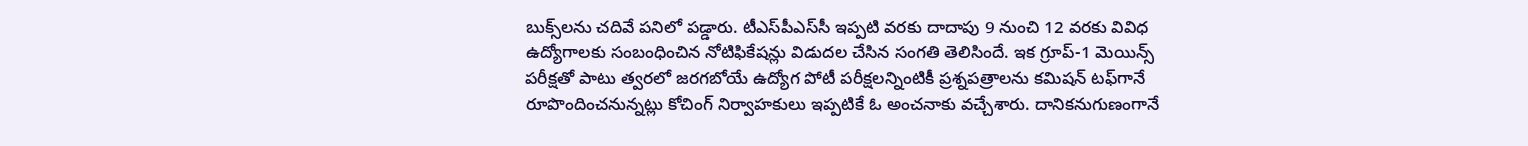బుక్స్‌లను చదివే పనిలో పడ్డారు. టీఎస్‌పీఎస్‌సీ ఇప్పటి వరకు దాదాపు 9 నుంచి 12 వరకు వివిధ ఉద్యోగాలకు సంబంధించిన నోటిఫికేషన్లు విడుదల చేసిన సంగతి తెలిసిందే. ఇక గ్రూప్‌-1 మెయిన్స్‌ పరీక్షతో పాటు త్వరలో జరగబోయే ఉద్యోగ పోటీ పరీక్షలన్నింటికీ ప్రశ్నపత్రాలను కమిషన్‌ టఫ్‌గానే రూపొందించనున్నట్లు కోచింగ్‌ నిర్వాహకులు ఇప్పటికే ఓ అంచనాకు వచ్చేశారు. దానికనుగుణంగానే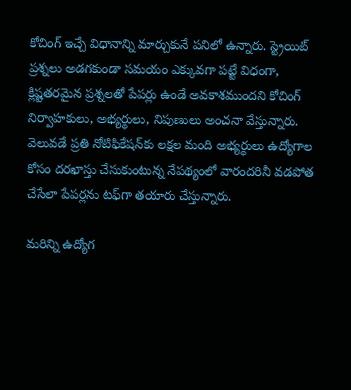కోచింగ్‌ ఇచ్చే విధానాన్ని మార్చుకునే పనిలో ఉన్నారు. స్ట్రెయిట్‌ ప్రశ్నలు అడగకుండా సమయం ఎక్కువగా పట్టే విధంగా, క్లిష్టతరమైన ప్రశ్నలతో పేపర్లు ఉండే అవకాశముందని కోచింగ్‌ నిర్వాహకులు, అభ్యర్థులు, నిపుణులు అంచనా వేస్తున్నారు. వెలువడే ప్రతి నోటిఫికేషన్‌కు లక్షల మంది అభ్యర్థులు ఉద్యోగాల కోసం దరఖాస్తు చేసుకుంటున్న నేపథ్యంలో వారందరినీ వడపోత చేసేలా పేపర్లను టఫ్‌గా తయారు చేస్తున్నారు.

మరిన్ని ఉద్యోగ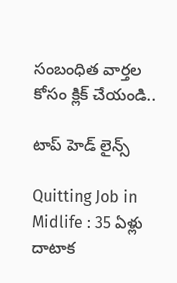సంబంధిత వార్తల కోసం క్లిక్ చేయండి..

టాప్ హెడ్ లైన్స్

Quitting Job in Midlife : 35 ఏళ్లు దాటాక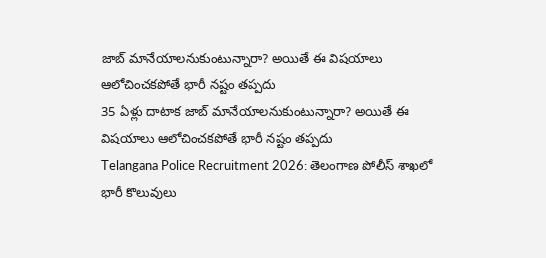జాబ్ మానేయాలనుకుంటున్నారా? అయితే ఈ విషయాలు ఆలోచించకపోతే భారీ నష్టం తప్పదు
35 ఏళ్లు దాటాక జాబ్ మానేయాలనుకుంటున్నారా? అయితే ఈ విషయాలు ఆలోచించకపోతే భారీ నష్టం తప్పదు
Telangana Police Recruitment 2026: తెలంగాణ పోలీస్‌ శాఖలో భారీ కొలువులు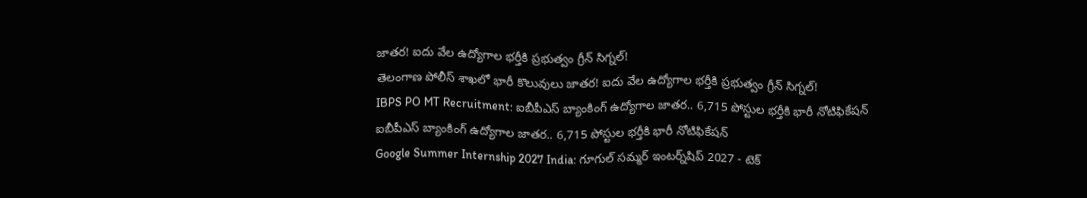జాతర! ఐదు వేల ఉద్యోగాల భర్తీకి ప్రభుత్వం గ్రీన్‌ సిగ్నల్!
తెలంగాణ పోలీస్‌ శాఖలో భారీ కొలువులు జాతర! ఐదు వేల ఉద్యోగాల భర్తీకి ప్రభుత్వం గ్రీన్‌ సిగ్నల్!
IBPS PO MT Recruitment: ఐబీపీఎస్ బ్యాంకింగ్ ఉద్యోగాల జాతర.. 6,715 పోస్టుల భర్తీకి భారీ నోటిఫికేషన్
ఐబీపీఎస్ బ్యాంకింగ్ ఉద్యోగాల జాతర.. 6,715 పోస్టుల భర్తీకి భారీ నోటిఫికేషన్
Google Summer Internship 2027 India: గూగుల్ సమ్మర్ ఇంటర్న్‌షిప్ 2027 - టెక్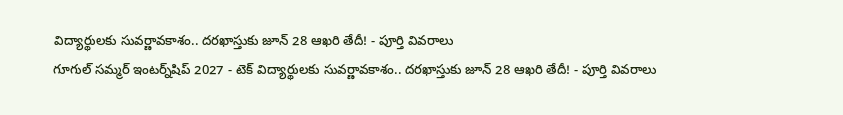విద్యార్థులకు సువర్ణావకాశం.. దరఖాస్తుకు జూన్ 28 ఆఖరి తేదీ! - పూర్తి వివరాలు
గూగుల్ సమ్మర్ ఇంటర్న్‌షిప్ 2027 - టెక్ విద్యార్థులకు సువర్ణావకాశం.. దరఖాస్తుకు జూన్ 28 ఆఖరి తేదీ! - పూర్తి వివరాలు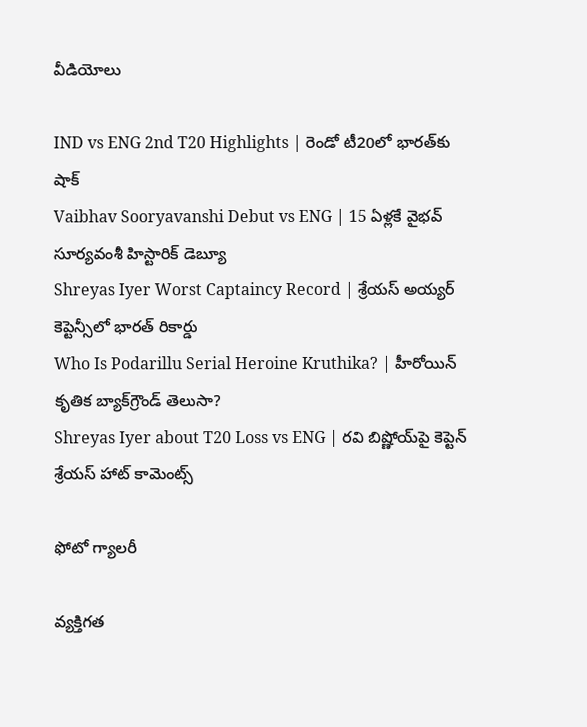వీడియోలు

IND vs ENG 2nd T20 Highlights | రెండో టీ20లో భారత్‌కు షాక్
Vaibhav Sooryavanshi Debut vs ENG | 15 ఏళ్లకే వైభవ్ సూర్యవంశీ హిస్టారిక్ డెబ్యూ
Shreyas Iyer Worst Captaincy Record | శ్రేయస్ అయ్యర్ కెప్టెన్సీలో భారత్ రికార్డు
Who Is Podarillu Serial Heroine Kruthika? | హీరోయిన్ కృతిక బ్యాక్‌గ్రౌండ్ తెలుసా?
Shreyas Iyer about T20 Loss vs ENG | రవి బిష్ణోయ్‌పై కెప్టెన్ శ్రేయస్ హాట్ కామెంట్స్

ఫోటో గ్యాలరీ

వ్యక్తిగత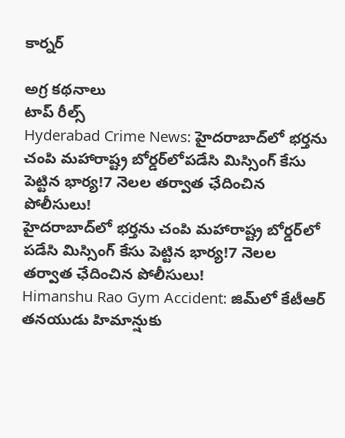కార్నర్

అగ్ర కథనాలు
టాప్ రీల్స్
Hyderabad Crime News: హైదరాబాద్‌లో భర్తను చంపి మహారాష్ట్ర బోర్డర్‌లోపడేసి మిస్సింగ్ కేసు పెట్టిన భార్య!7 నెలల తర్వాత ఛేదించిన పోలీసులు!
హైదరాబాద్‌లో భర్తను చంపి మహారాష్ట్ర బోర్డర్‌లో పడేసి మిస్సింగ్ కేసు పెట్టిన భార్య!7 నెలల తర్వాత ఛేదించిన పోలీసులు!
Himanshu Rao Gym Accident: జిమ్‌లో కేటీఆర్ తనయుడు హిమాన్షుకు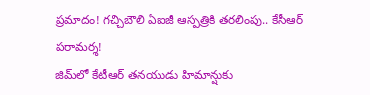ప్రమాదం! గచ్చిబౌలి ఏఐజీ ఆస్పత్రికి తరలింపు.. కేసీఆర్ పరామర్శ!
జిమ్‌లో కేటీఆర్ తనయుడు హిమాన్షుకు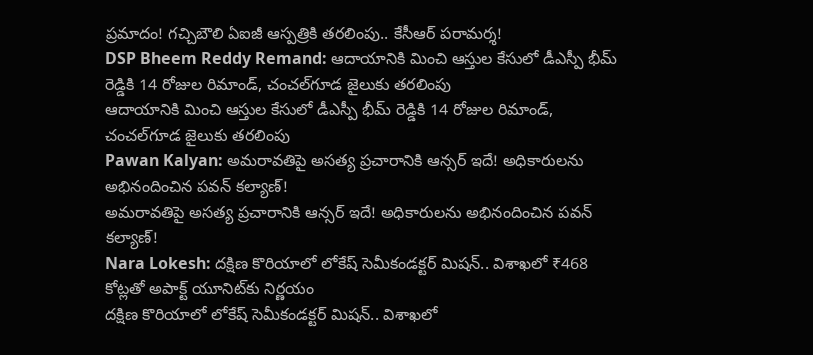ప్రమాదం! గచ్చిబౌలి ఏఐజీ ఆస్పత్రికి తరలింపు.. కేసీఆర్ పరామర్శ!
DSP Bheem Reddy Remand: ఆదాయానికి మించి ఆస్తుల కేసులో డీఎస్పీ భీమ్ రెడ్డికి 14 రోజుల రిమాండ్‌, చంచల్‌గూడ జైలుకు తరలింపు
ఆదాయానికి మించి ఆస్తుల కేసులో డీఎస్పీ భీమ్ రెడ్డికి 14 రోజుల రిమాండ్‌, చంచల్‌గూడ జైలుకు తరలింపు
Pawan Kalyan: అమరావతిపై అసత్య ప్రచారానికి ఆన్సర్‌ ఇదే! అధికారులను అభినందించిన పవన్ కల్యాణ్!
అమరావతిపై అసత్య ప్రచారానికి ఆన్సర్‌ ఇదే! అధికారులను అభినందించిన పవన్ కల్యాణ్!
Nara Lokesh: దక్షిణ కొరియాలో లోకేష్ సెమీకండక్టర్ మిషన్.. విశాఖలో ₹468 కోట్లతో అపాక్ట్ యూనిట్‌కు నిర్ణయం
దక్షిణ కొరియాలో లోకేష్ సెమీకండక్టర్ మిషన్.. విశాఖలో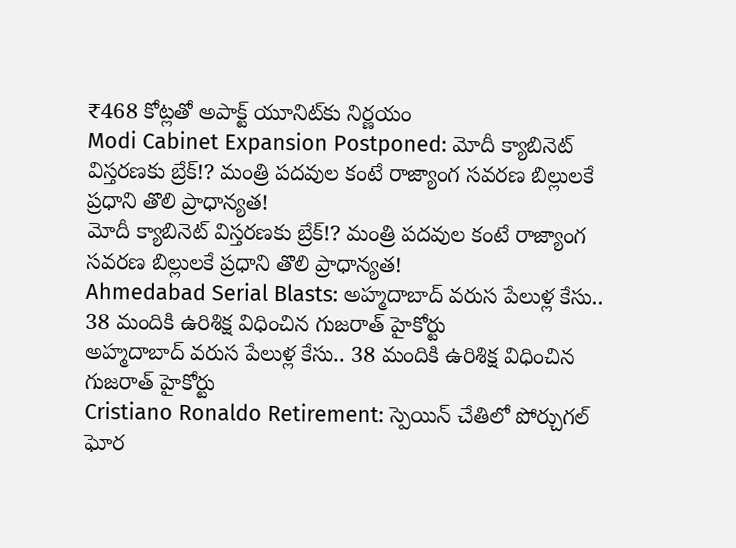₹468 కోట్లతో అపాక్ట్ యూనిట్‌కు నిర్ణయం
Modi Cabinet Expansion Postponed: మోదీ క్యాబినెట్ విస్తరణకు బ్రేక్!? మంత్రి పదవుల కంటే రాజ్యాంగ సవరణ బిల్లులకే ప్రధాని తొలి ప్రాధాన్యత!
మోదీ క్యాబినెట్ విస్తరణకు బ్రేక్!? మంత్రి పదవుల కంటే రాజ్యాంగ సవరణ బిల్లులకే ప్రధాని తొలి ప్రాధాన్యత!
Ahmedabad Serial Blasts: అహ్మదాబాద్ వరుస పేలుళ్ల కేసు.. 38 మందికి ఉరిశిక్ష విధించిన గుజరాత్ హైకోర్టు
అహ్మదాబాద్ వరుస పేలుళ్ల కేసు.. 38 మందికి ఉరిశిక్ష విధించిన గుజరాత్ హైకోర్టు
Cristiano Ronaldo Retirement: స్పెయిన్ చేతిలో పోర్చుగల్ ఘోర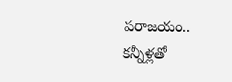పరాజయం.. కన్నీళ్లతో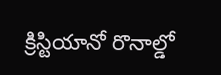క్రిస్టియానో రొనాల్డో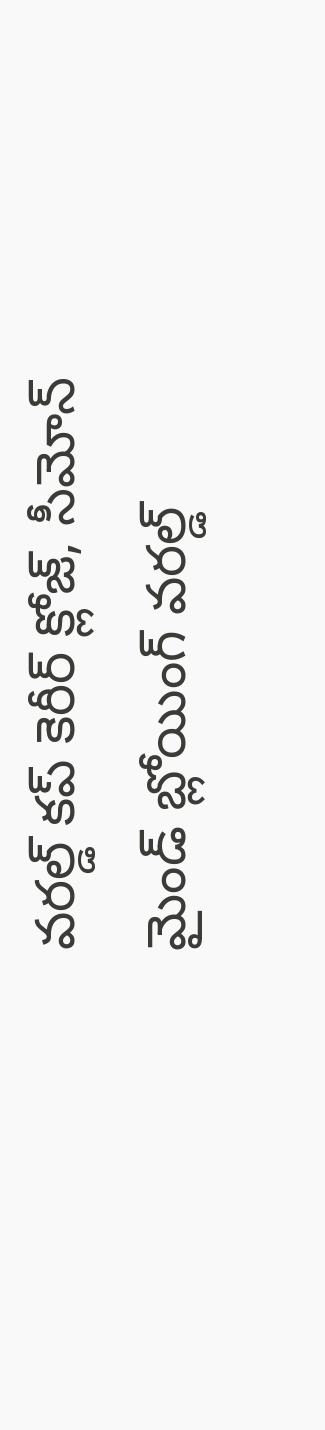వరల్డ్ కప్ కెరీర్ క్లోజ్, సీమోన్ మైండ్ బ్లోయింగ్ వరల్డ్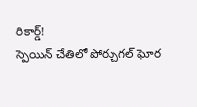రికార్డ్!
స్పెయిన్ చేతిలో పోర్చుగల్ ఘోర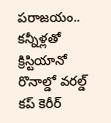పరాజయం.. కన్నీళ్లతో క్రిస్టియానో రొనాల్డో వరల్డ్ కప్ కెరీర్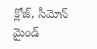క్లోజ్, సీమోన్ మైండ్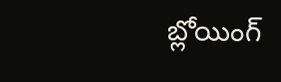బ్లోయింగ్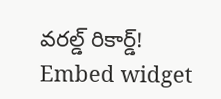వరల్డ్ రికార్డ్!
Embed widget